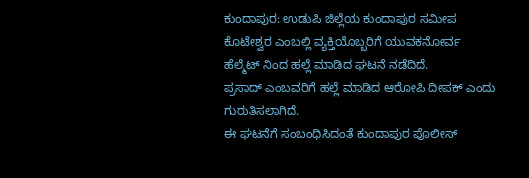ಕುಂದಾಪುರ: ಉಡುಪಿ ಜಿಲ್ಲೆಯ ಕುಂದಾಪುರ ಸಮೀಪ ಕೊಟೇಶ್ವರ ಎಂಬಲ್ಲಿ ವ್ಯಕ್ತಿಯೊಬ್ಬರಿಗೆ ಯುವಕನೋರ್ವ ಹೆಲ್ಮೆಟ್ ನಿಂದ ಹಲ್ಲೆ ಮಾಡಿದ ಘಟನೆ ನಡೆದಿದೆ.
ಪ್ರಸಾದ್ ಎಂಬವರಿಗೆ ಹಲ್ಲೆ ಮಾಡಿದ ಆರೋಪಿ ದೀಪಕ್ ಎಂದು ಗುರುತಿಸಲಾಗಿದೆ.
ಈ ಘಟನೆಗೆ ಸಂಬಂಧಿಸಿದಂತೆ ಕುಂದಾಪುರ ಪೊಲೀಸ್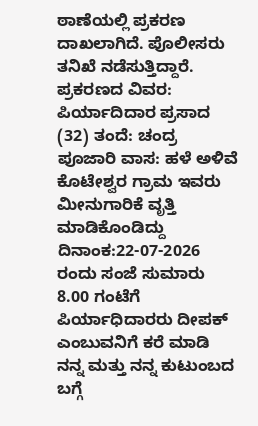ಠಾಣೆಯಲ್ಲಿ ಪ್ರಕರಣ ದಾಖಲಾಗಿದೆ. ಪೊಲೀಸರು ತನಿಖೆ ನಡೆಸುತ್ತಿದ್ದಾರೆ.
ಪ್ರಕರಣದ ವಿವರ: ಪಿರ್ಯಾದಿದಾರ ಪ್ರಸಾದ (32) ತಂದೆ: ಚಂದ್ರ ಪೂಜಾರಿ ವಾಸ: ಹಳೆ ಅಳಿವೆ ಕೊಟೇಶ್ವರ ಗ್ರಾಮ ಇವರು ಮೀನುಗಾರಿಕೆ ವೃತ್ತಿ ಮಾಡಿಕೊಂಡಿದ್ದು ದಿನಾಂಕ:22-07-2026 ರಂದು ಸಂಜೆ ಸುಮಾರು 8.00 ಗಂಟೆಗೆ ಪಿರ್ಯಾಧಿದಾರರು ದೀಪಕ್ ಎಂಬುವನಿಗೆ ಕರೆ ಮಾಡಿ ನನ್ನ ಮತ್ತು ನನ್ನ ಕುಟುಂಬದ ಬಗ್ಗೆ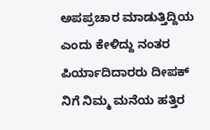ಅಪಪ್ರಚಾರ ಮಾಡುತ್ತಿದ್ದಿಯ ಎಂದು ಕೇಳಿದ್ದು ನಂತರ ಪಿರ್ಯಾದಿದಾರರು ದೀಪಕ್ ನಿಗೆ ನಿಮ್ಮ ಮನೆಯ ಹತ್ತಿರ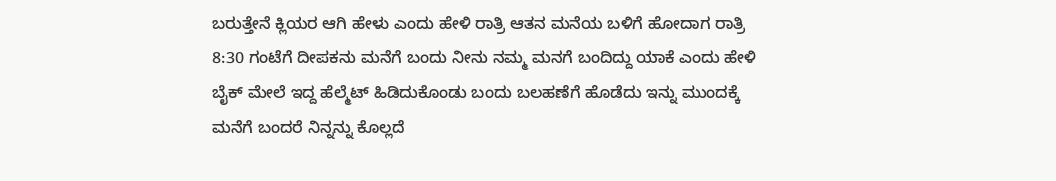ಬರುತ್ತೇನೆ ಕ್ಲಿಯರ ಆಗಿ ಹೇಳು ಎಂದು ಹೇಳಿ ರಾತ್ರಿ ಆತನ ಮನೆಯ ಬಳಿಗೆ ಹೋದಾಗ ರಾತ್ರಿ 8:30 ಗಂಟೆಗೆ ದೀಪಕನು ಮನೆಗೆ ಬಂದು ನೀನು ನಮ್ಮ ಮನಗೆ ಬಂದಿದ್ದು ಯಾಕೆ ಎಂದು ಹೇಳಿ ಬೈಕ್ ಮೇಲೆ ಇದ್ದ ಹೆಲ್ಮೆಟ್ ಹಿಡಿದುಕೊಂಡು ಬಂದು ಬಲಹಣೆಗೆ ಹೊಡೆದು ಇನ್ನು ಮುಂದಕ್ಕೆ ಮನೆಗೆ ಬಂದರೆ ನಿನ್ನನ್ನು ಕೊಲ್ಲದೆ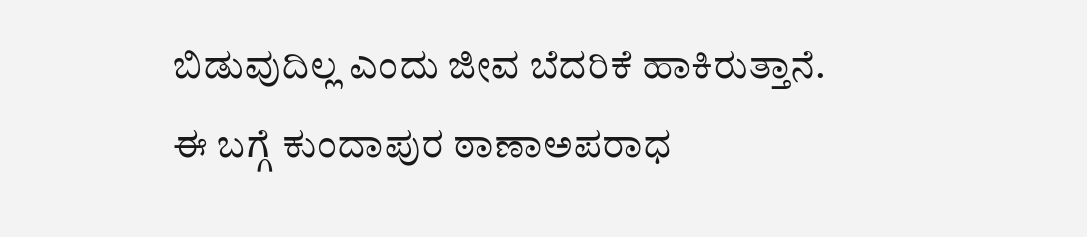ಬಿಡುವುದಿಲ್ಲ ಎಂದು ಜೀವ ಬೆದರಿಕೆ ಹಾಕಿರುತ್ತಾನೆ.
ಈ ಬಗ್ಗೆ ಕುಂದಾಪುರ ಠಾಣಾಅಪರಾಧ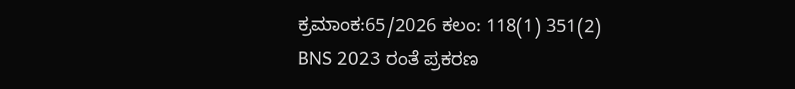ಕ್ರಮಾಂಕ:65/2026 ಕಲಂ: 118(1) 351(2) BNS 2023 ರಂತೆ ಪ್ರಕರಣ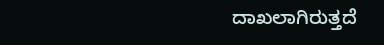ದಾಖಲಾಗಿರುತ್ತದೆ